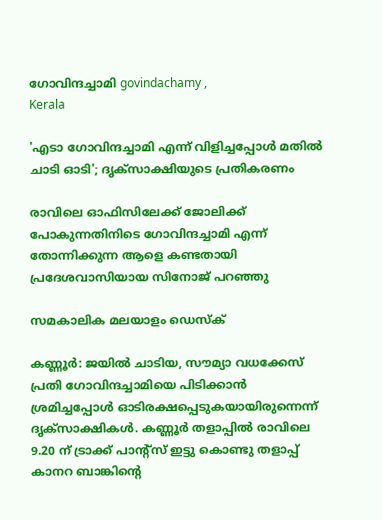ഗോവിന്ദച്ചാമി govindachamy ,
Kerala

'എടാ ഗോവിന്ദച്ചാമി എന്ന് വിളിച്ചപ്പോള്‍ മതില്‍ ചാടി ഓടി'; ദൃക്‌സാക്ഷിയുടെ പ്രതികരണം

രാവിലെ ഓഫിസിലേക്ക് ജോലിക്ക് പോകുന്നതിനിടെ ഗോവിന്ദച്ചാമി എന്ന് തോന്നിക്കുന്ന ആളെ കണ്ടതായി പ്രദേശവാസിയായ സിനോജ് പറഞ്ഞു

സമകാലിക മലയാളം ഡെസ്ക്

കണ്ണൂര്‍: ജയില്‍ ചാടിയ, സൗമ്യാ വധക്കേസ് പ്രതി ഗോവിന്ദച്ചാമിയെ പിടിക്കാന്‍ ശ്രമിച്ചപ്പോള്‍ ഓടിരക്ഷപ്പെടുകയായിരുന്നെന്ന് ദൃക്സാക്ഷികള്‍. കണ്ണൂര്‍ തളാപ്പില്‍ രാവിലെ 9.20 ന് ട്രാക്ക് പാന്റ്‌സ് ഇട്ടു കൊണ്ടു തളാപ്പ് കാനറ ബാങ്കിന്റെ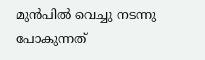മുന്‍പില്‍ വെച്ചു നടന്നു പോകുന്നത്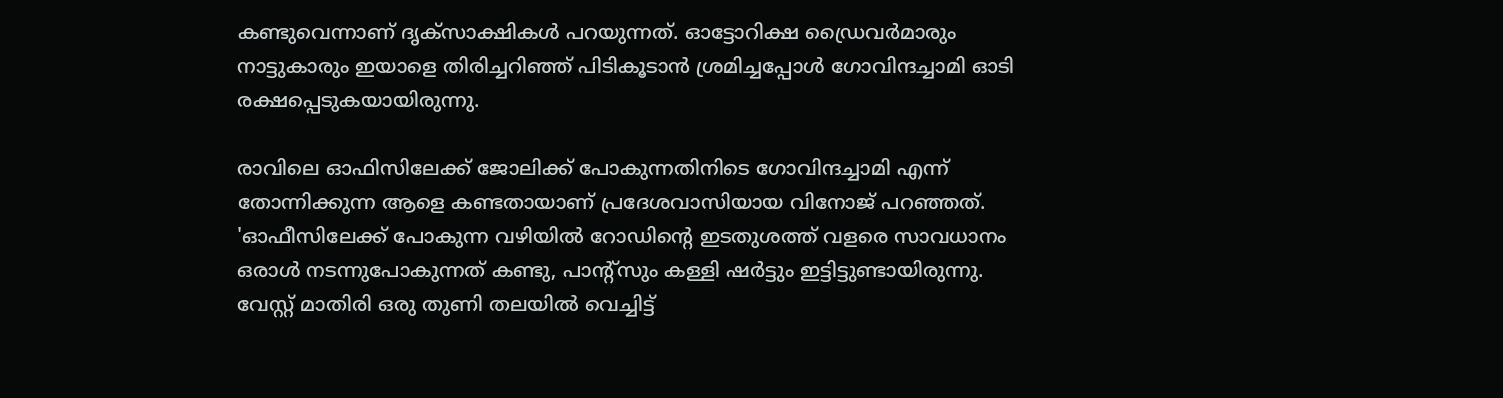കണ്ടുവെന്നാണ് ദൃക്‌സാക്ഷികള്‍ പറയുന്നത്. ഓട്ടോറിക്ഷ ഡ്രൈവര്‍മാരും നാട്ടുകാരും ഇയാളെ തിരിച്ചറിഞ്ഞ് പിടികൂടാന്‍ ശ്രമിച്ചപ്പോള്‍ ഗോവിന്ദച്ചാമി ഓടി രക്ഷപ്പെടുകയായിരുന്നു.

രാവിലെ ഓഫിസിലേക്ക് ജോലിക്ക് പോകുന്നതിനിടെ ഗോവിന്ദച്ചാമി എന്ന് തോന്നിക്കുന്ന ആളെ കണ്ടതായാണ് പ്രദേശവാസിയായ വിനോജ് പറഞ്ഞത്. 'ഓഫീസിലേക്ക് പോകുന്ന വഴിയില്‍ റോഡിന്റെ ഇടതുശത്ത് വളരെ സാവധാനം ഒരാള്‍ നടന്നുപോകുന്നത് കണ്ടു, പാന്‍റ്സും കള്ളി ഷര്‍ട്ടും ഇട്ടിട്ടുണ്ടായിരുന്നു. വേസ്റ്റ് മാതിരി ഒരു തുണി തലയില്‍ വെച്ചിട്ട്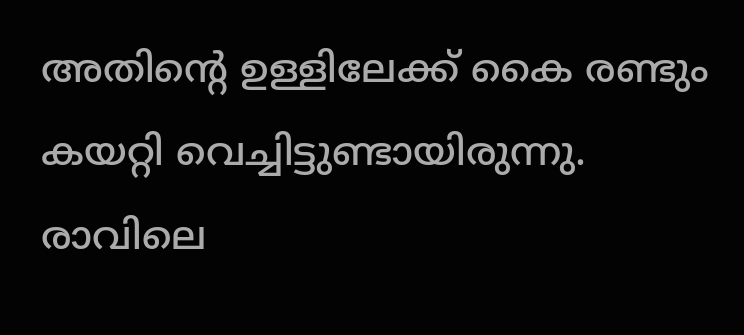അതിന്റെ ഉള്ളിലേക്ക് കൈ രണ്ടും കയറ്റി വെച്ചിട്ടുണ്ടായിരുന്നു. രാവിലെ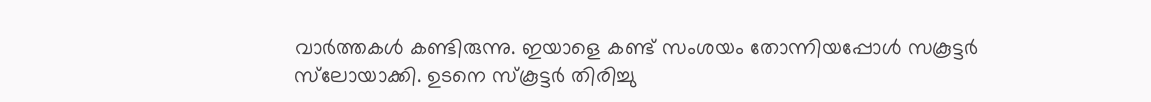വാര്‍ത്തകള്‍ കണ്ടിരുന്നു. ഇയാളെ കണ്ട് സംശയം തോന്നിയപ്പോള്‍ സകൂട്ടര്‍ സ്‌ലോയാക്കി. ഉടനെ സ്‌കൂട്ടര്‍ തിരിച്ചു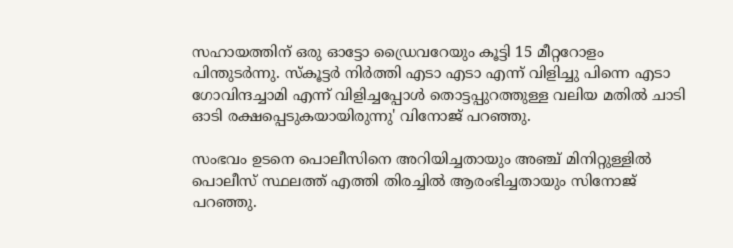സഹായത്തിന് ഒരു ഓട്ടോ ഡ്രൈവറേയും കൂട്ടി 15 മീറ്ററോളം പിന്തുടര്‍ന്നു. സ്‌കൂട്ടര്‍ നിര്‍ത്തി എടാ എടാ എന്ന് വിളിച്ചു പിന്നെ എടാ ഗോവിന്ദച്ചാമി എന്ന് വിളിച്ചപ്പോള്‍ തൊട്ടപ്പുറത്തുള്ള വലിയ മതില്‍ ചാടി ഓടി രക്ഷപ്പെടുകയായിരുന്നു' വിനോജ് പറഞ്ഞു.

സംഭവം ഉടനെ പൊലീസിനെ അറിയിച്ചതായും അഞ്ച് മിനിറ്റുള്ളില്‍ പൊലീസ് സ്ഥലത്ത് എത്തി തിരച്ചില്‍ ആരംഭിച്ചതായും സിനോജ് പറഞ്ഞു.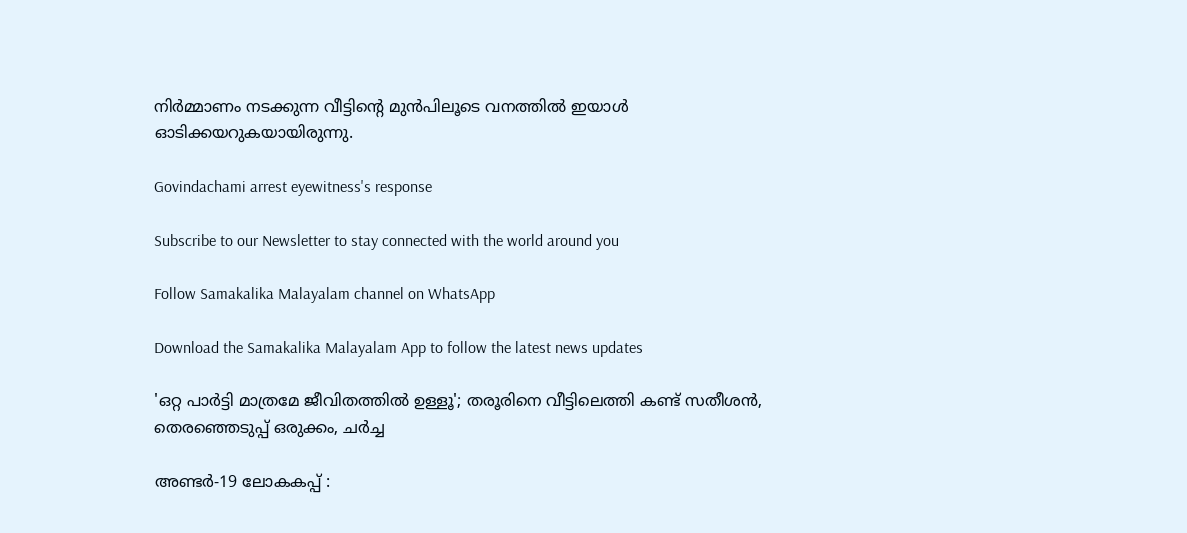നിര്‍മ്മാണം നടക്കുന്ന വീട്ടിന്റെ മുന്‍പിലൂടെ വനത്തില്‍ ഇയാള്‍ ഓടിക്കയറുകയായിരുന്നു.

Govindachami arrest eyewitness's response

Subscribe to our Newsletter to stay connected with the world around you

Follow Samakalika Malayalam channel on WhatsApp

Download the Samakalika Malayalam App to follow the latest news updates

'ഒറ്റ പാര്‍ട്ടി മാത്രമേ ജീവിതത്തില്‍ ഉള്ളൂ'; തരൂരിനെ വീട്ടിലെത്തി കണ്ട് സതീശന്‍, തെരഞ്ഞെടുപ്പ് ഒരുക്കം, ചര്‍ച്ച

അണ്ടർ-19 ലോകകപ്പ് :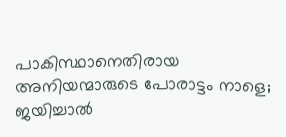പാകിസ്ഥാനെതിരായ അനിയന്മാരുടെ പോരാട്ടം നാളെ; ജയിച്ചാൽ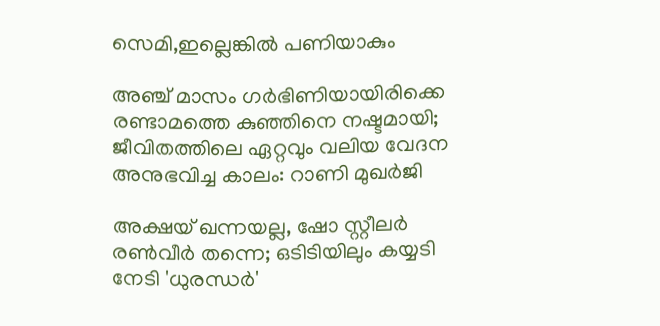സെമി,ഇല്ലെങ്കിൽ പണിയാകും

അഞ്ച് മാസം ഗര്‍ഭിണിയായിരിക്കെ രണ്ടാമത്തെ കുഞ്ഞിനെ നഷ്ടമായി; ജീവിതത്തിലെ ഏറ്റവും വലിയ വേദന അനുഭവിച്ച കാലം: റാണി മുഖര്‍ജി

അക്ഷയ് ഖന്നയല്ല, ഷോ സ്റ്റീലർ രൺവീർ തന്നെ; ഒടിടിയിലും കയ്യടി നേടി 'ധുരന്ധർ'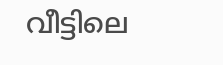വീട്ടിലെ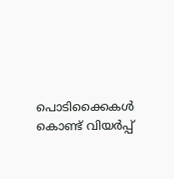പൊടിക്കൈകൾ കൊണ്ട് വിയർപ്പ്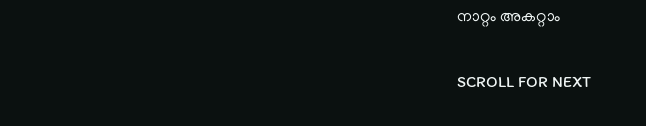നാറ്റം അകറ്റാം

SCROLL FOR NEXT